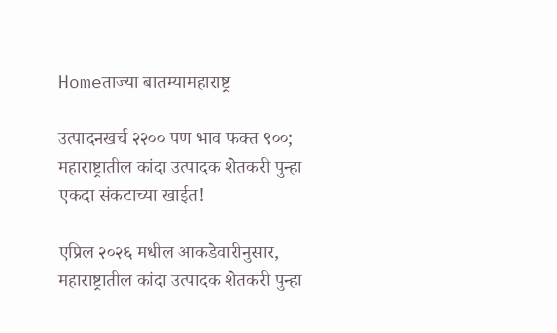Homeताज्या बातम्यामहाराष्ट्र

उत्पादनखर्च २२०० पण भाव फक्त ९००; महाराष्ट्रातील कांदा उत्पादक शेतकरी पुन्हा एकदा संकटाच्या खाईत!

एप्रिल २०२६ मधील आकडेवारीनुसार, महाराष्ट्रातील कांदा उत्पादक शेतकरी पुन्हा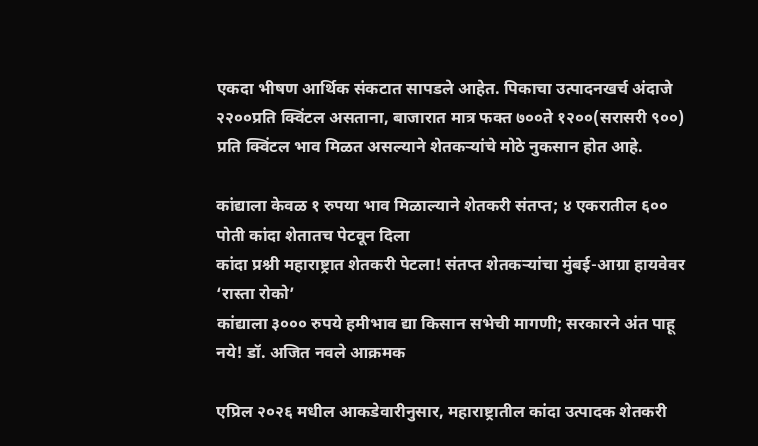एकदा भीषण आर्थिक संकटात सापडले आहेत. पिकाचा उत्पादनखर्च अंदाजे २२००प्रति क्विंटल असताना, बाजारात मात्र फक्त ७००ते १२००(सरासरी ९००) प्रति क्विंटल भाव मिळत असल्याने शेतकऱ्यांचे मोठे नुकसान होत आहे.

कांद्याला केवळ १ रुपया भाव मिळाल्याने शेतकरी संतप्त; ४ एकरातील ६०० पोती कांदा शेतातच पेटवून दिला
कांदा प्रश्नी महाराष्ट्रात शेतकरी पेटला! संतप्त शेतकऱ्यांचा मुंबई-आग्रा हायवेवर ‘रास्ता रोको’
कांद्याला ३००० रुपये हमीभाव द्या किसान सभेची मागणी; सरकारने अंत पाहू नये! डॉ. अजित नवले आक्रमक

एप्रिल २०२६ मधील आकडेवारीनुसार, महाराष्ट्रातील कांदा उत्पादक शेतकरी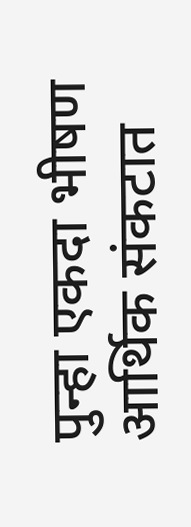पुन्हा एकदा भीषण आर्थिक संकटात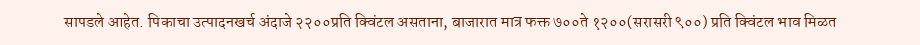सापडले आहेत. पिकाचा उत्पादनखर्च अंदाजे २२००प्रति क्विंटल असताना, बाजारात मात्र फक्त ७००ते १२००(सरासरी ९००) प्रति क्विंटल भाव मिळत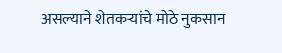असल्याने शेतकऱ्यांचे मोठे नुकसान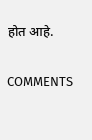होत आहे.

COMMENTS